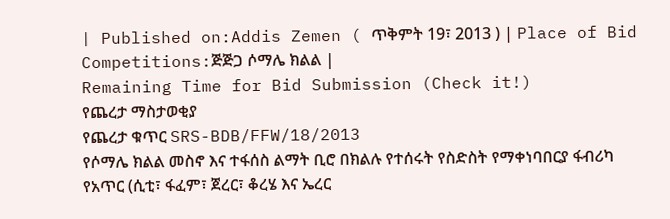| Published on:Addis Zemen ( ጥቅምት 19፣ 2013 ) | Place of Bid Competitions:ጅጅጋ ሶማሌ ክልል |
Remaining Time for Bid Submission (Check it!)
የጨረታ ማስታወቂያ
የጨረታ ቁጥር SRS-BDB/FFW/18/2013
የሶማሌ ክልል መስኖ እና ተፋሰስ ልማት ቢሮ በክልሉ የተሰሩት የስድስት የማቀነባበርያ ፋብሪካ የአጥር (ሲቲ፣ ፋፈም፣ ጀረር፣ ቆረሄ እና ኤረር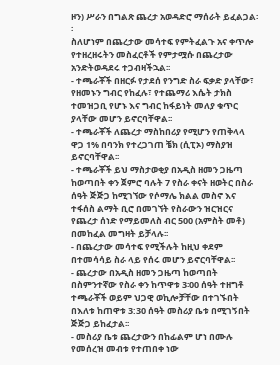ዞን) ሥራን በግልጽ ጨረታ አወዳድሮ ማሰራት ይፈልጋል፡፡
ስለሆነም በጨረታው መሳተፍ የምትፈልጉ አና ቀጥሎ የተዘረዘሩትን መስፈርቶች የምታሟሱ በጨረታው አንድትወዳደሩ ተጋብዛችኋል፡፡
- ተጫራቾች በዘርፉ የታደሰ የንግድ ስራ ፍቃድ ያላቸው፣ የዘመኑን ግብር የከፈሉ፣ የተጨማሪ እሴት ታክስ ተመዝጋቢ የሆኑ እና ግብር ከፋይነት መለያ ቁጥር ያላቸው መሆን ይኖርባቸዋል፡፡
- ተጫራቾች ለጨረታ ማስከበሪያ የሚሆን የጠቅላላ ዋጋ 1% በባንክ የተረጋገጠ ቼክ (ሲፒኦ) ማስያዝ ይኖርባቸዋል፡፡
- ተጫራቾች ይህ ማስታወቂያ በአዲስ ዘመን ጋዜጣ ከወጣበት ቀን ጀምሮ ባሉት 7 የስራ ቀናት ዘወትር በስራ ሰዓት ጅጅጋ ከሚገኘው የሶማሌ ክልል መስኖ እና ተፋሰስ ልማት ቢሮ በመገኘት የስራውን ዝርዝርና የጨረታ ሰነድ የማይመለስ ብር 500 (አምስት መቶ) በመከፈል መግዛት ይቻላሉ፡፡
- በጨረታው መሳተፍ የሚችሉት ከዚህ ቀደም በተመሳሳይ ስራ ላይ የሰሩ መሆን ይኖርባቸዋል፡፡
- ጨረታው በአዲስ ዘመን ጋዜጣ ከወጣበት በስምንተኛው የስራ ቀን ከጥዋቱ 3፡00 ሰዓት ተዘግቶ ተጫራቾች ወይም ህጋዊ ወኪሎቻቸው በተገኙበት በእለቱ ከጠዋቱ 3:30 ሰዓት መስሪያ ቤቱ በሚገኝበት ጅጅጋ ይከፈታል፡፡
- መስሪያ ቤቱ ጨረታውን በከፊልም ሆነ በሙሉ የመሰረዝ መብቱ የተጠበቀ ነው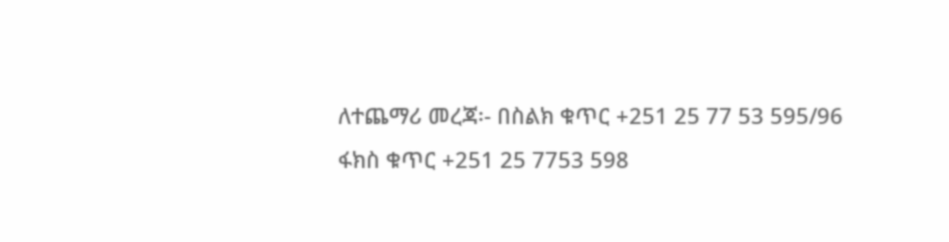ለተጨማሪ መረጃ፡- በስልክ ቁጥር +251 25 77 53 595/96
ፋክስ ቁጥር +251 25 7753 598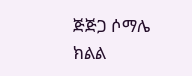ጅጅጋ ሶማሌ ክልል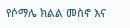የሶማሌ ክልል መስኖ እና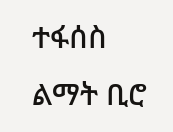ተፋሰስ
ልማት ቢሮ